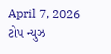April 7, 2026
ટોપ ન્યુઝ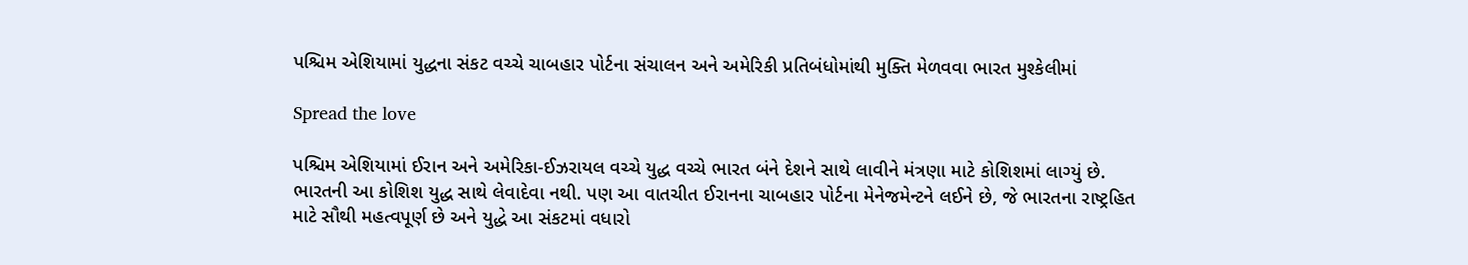પશ્ચિમ એશિયામાં યુદ્ધના સંકટ વચ્ચે ચાબહાર પોર્ટના સંચાલન અને અમેરિકી પ્રતિબંધોમાંથી મુક્તિ મેળવવા ભારત મુશ્કેલીમાં

Spread the love

પશ્ચિમ એશિયામાં ઈરાન અને અમેરિકા-ઈઝરાયલ વચ્ચે યુદ્ધ વચ્ચે ભારત બંને દેશને સાથે લાવીને મંત્રણા માટે કોશિશમાં લાગ્યું છે. ભારતની આ કોશિશ યુદ્ધ સાથે લેવાદેવા નથી. પણ આ વાતચીત ઈરાનના ચાબહાર પોર્ટના મેનેજમેન્ટને લઈને છે, જે ભારતના રાષ્ટ્રહિત માટે સૌથી મહત્વપૂર્ણ છે અને યુદ્ધે આ સંકટમાં વધારો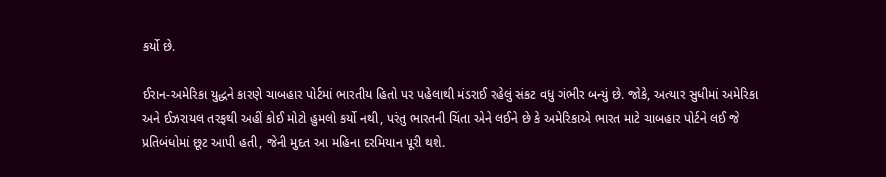કર્યો છે.

ઈરાન-અમેરિકા યુદ્ધને કારણે ચાબહાર પોર્ટમાં ભારતીય હિતો પર પહેલાથી મંડરાઈ રહેલું સંકટ વધુ ગંભીર બન્યું છે. જોકે, અત્યાર સુધીમાં અમેરિકા અને ઈઝરાયલ તરફથી અહીં કોઈ મોટો હુમલો કર્યો નથી, પરંતુ ભારતની ચિંતા એને લઈને છે કે અમેરિકાએ ભારત માટે ચાબહાર પોર્ટને લઈ જે પ્રતિબંધોમાં છૂટ આપી હતી, જેની મુદત આ મહિના દરમિયાન પૂરી થશે.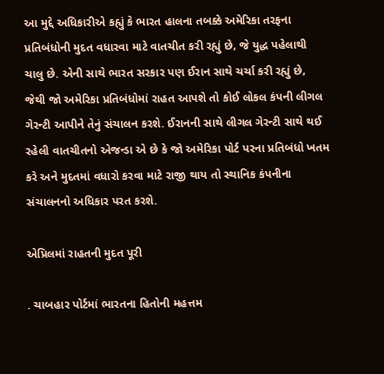આ મુદ્દે અધિકારીએ કહ્યું કે ભારત હાલના તબક્કે અમેરિકા તરફના પ્રતિબંધોની મુદત વધારવા માટે વાતચીત કરી રહ્યું છે, જે યુદ્ધ પહેલાથી ચાલુ છે. એની સાથે ભારત સરકાર પણ ઈરાન સાથે ચર્ચા કરી રહ્યું છે, જેથી જો અમેરિકા પ્રતિબંધોમાં રાહત આપશે તો કોઈ લોકલ કંપની લીગલ ગેરન્ટી આપીને તેનું સંચાલન કરશે. ઈરાનની સાથે લીગલ ગેરન્ટી સાથે થઈ રહેલી વાતચીતનો એજન્ડા એ છે કે જો અમેરિકા પોર્ટ પરના પ્રતિબંધો ખતમ કરે અને મુદતમાં વધારો કરવા માટે રાજી થાય તો સ્થાનિક કંપનીના સંચાલનનો અધિકાર પરત કરશે.

એપ્રિલમાં રાહતની મુદત પૂરી

. ચાબહાર પોર્ટમાં ભારતના હિતોની મહત્તમ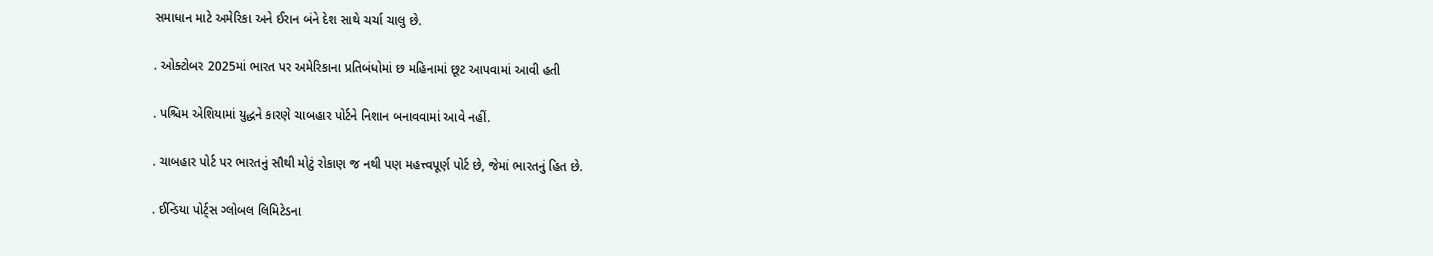સમાધાન માટે અમેરિકા અને ઈરાન બંને દેશ સાથે ચર્ચા ચાલુ છે.

. ઓક્ટોબર 2025માં ભારત પર અમેરિકાના પ્રતિબંધોમાં છ મહિનામાં છૂટ આપવામાં આવી હતી

. પશ્ચિમ એશિયામાં યુદ્ધને કારણે ચાબહાર પોર્ટને નિશાન બનાવવામાં આવે નહીં.

. ચાબહાર પોર્ટ પર ભારતનું સૌથી મોટું રોકાણ જ નથી પણ મહત્ત્વપૂર્ણ પોર્ટ છે, જેમાં ભારતનું હિત છે.

. ઈન્ડિયા પોર્ટ્સ ગ્લોબલ લિમિટેડના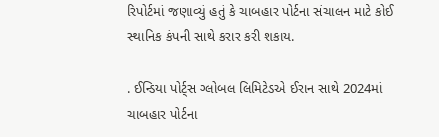રિપોર્ટમાં જણાવ્યું હતું કે ચાબહાર પોર્ટના સંચાલન માટે કોઈ સ્થાનિક કંપની સાથે કરાર કરી શકાય.

. ઈન્ડિયા પોર્ટ્સ ગ્લોબલ લિમિટેડએ ઈરાન સાથે 2024માં ચાબહાર પોર્ટના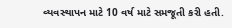વ્યવસ્થાપન માટે 10 વર્ષ માટે સમજૂતી કરી હતી.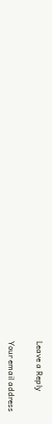Leave a Reply

Your email address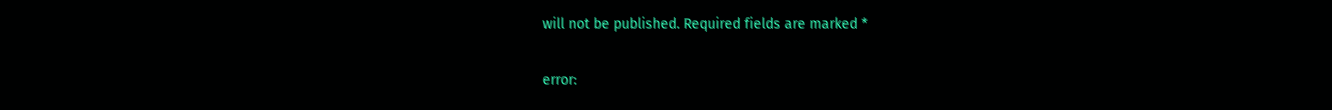will not be published. Required fields are marked *

error: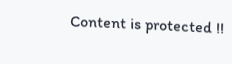Content is protected !!